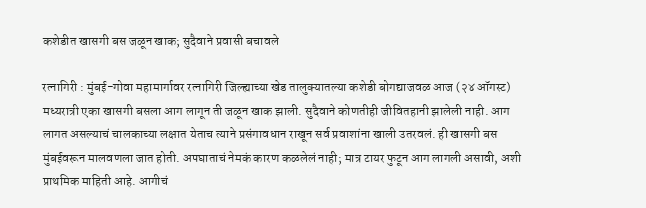कशेडीत खासगी बस जळून खाक; सुदैवाने प्रवासी बचावले

रत्नागिरी : मुंबई-गोवा महामार्गावर रत्नागिरी जिल्ह्याच्या खेड तालुक्यातल्या कशेडी बोगद्याजवळ आज (२४ ऑगस्ट) मध्यरात्री एका खासगी बसला आग लागून ती जळून खाक झाली. सुदैवाने कोणतीही जीवितहानी झालेली नाही. आग लागत असल्याचं चालकाच्या लक्षात येताच त्याने प्रसंगावधान राखून सर्व प्रवाशांना खाली उतरवलं. ही खासगी बस मुंबईवरून मालवणला जात होती. अपघाताचं नेमकं कारण कळलेलं नाही; मात्र टायर फुटून आग लागली असावी, अशी प्राथमिक माहिती आहे. आगीचं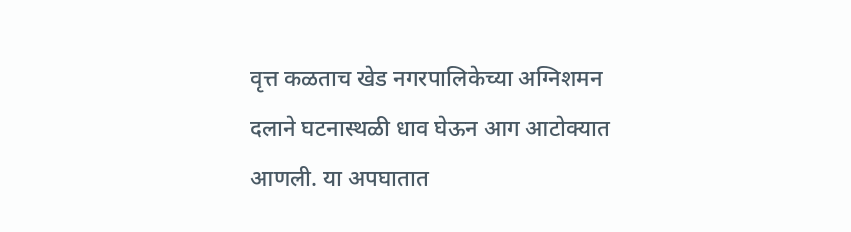वृत्त कळताच खेड नगरपालिकेच्या अग्निशमन दलाने घटनास्थळी धाव घेऊन आग आटोक्यात आणली. या अपघातात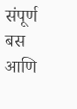संपूर्ण बस आणि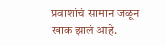प्रवाशांचं सामान जळून खाक झालं आहे.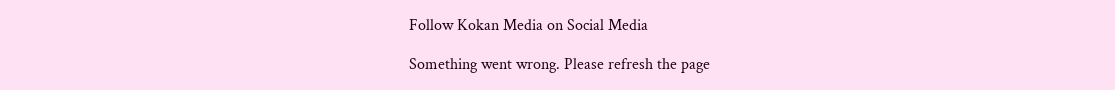Follow Kokan Media on Social Media

Something went wrong. Please refresh the page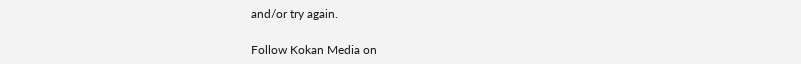and/or try again.

Follow Kokan Media on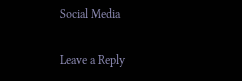Social Media

Leave a Reply